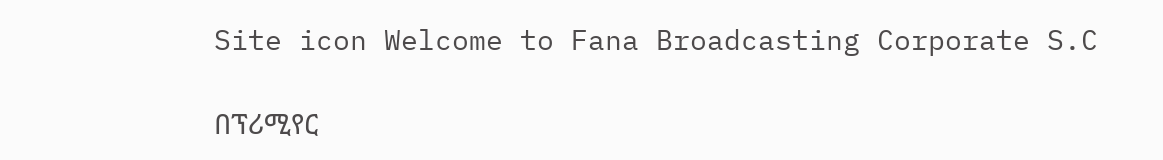Site icon Welcome to Fana Broadcasting Corporate S.C

በፕሪሚየር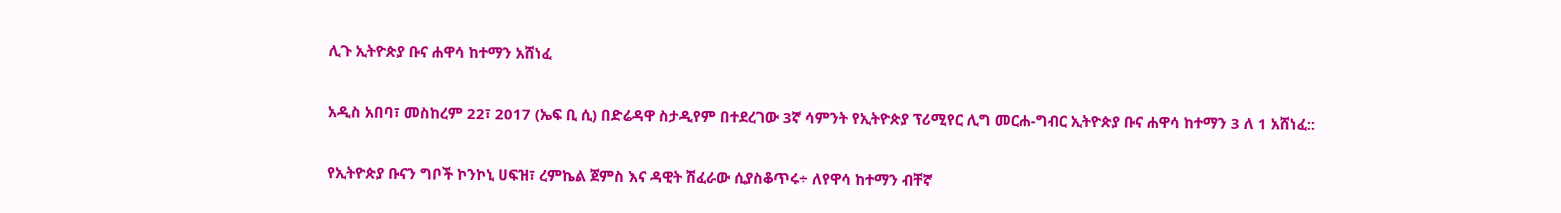ሊጉ ኢትዮጵያ ቡና ሐዋሳ ከተማን አሸነፈ

አዲስ አበባ፣ መስከረም 22፣ 2017 (ኤፍ ቢ ሲ) በድሬዳዋ ስታዲየም በተደረገው 3ኛ ሳምንት የኢትዮጵያ ፕሪሚየር ሊግ መርሐ-ግብር ኢትዮጵያ ቡና ሐዋሳ ከተማን 3 ለ 1 አሸነፈ::

የኢትዮጵያ ቡናን ግቦች ኮንኮኒ ሀፍዝ፣ ረምኬል ጀምስ እና ዳዊት ሽፈራው ሲያስቆጥሩ÷ ለየዋሳ ከተማን ብቸኛ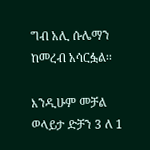ግብ አሊ ሱሌማን ከመረብ አሳርፏል፡፡

እንዲሁም መቻል ወላይታ ድቻን 3 ለ 1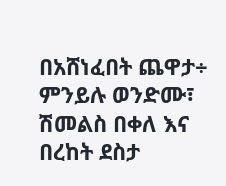በአሸነፈበት ጨዋታ÷ ምንይሉ ወንድሙ፣ ሽመልስ በቀለ እና በረከት ደስታ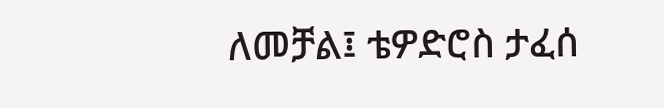ለመቻል፤ ቴዎድሮስ ታፈሰ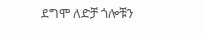ደግሞ ለድቻ ጎሎቹን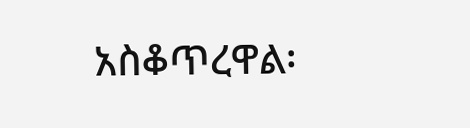አስቆጥረዋል፡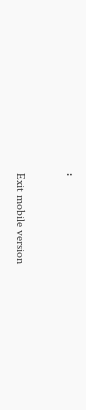፡

Exit mobile version